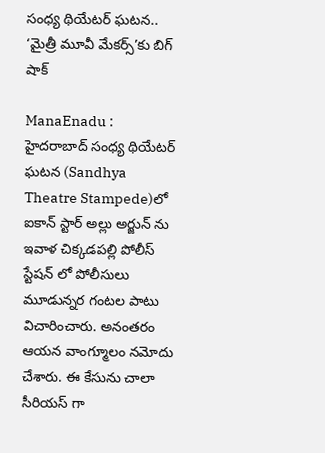సంధ్య థియేటర్ ఘటన.. ‘మైత్రీ మూవీ మేకర్స్’కు బిగ్ షాక్

ManaEnadu : హైదరాబాద్ సంధ్య థియేటర్‌ ఘటన (Sandhya Theatre Stampede)లో ఐకాన్ స్టార్ అల్లు అర్జున్ ను ఇవాళ చిక్కడపల్లి పోలీస్ స్టేషన్ లో పోలీసులు మూడున్నర గంటల పాటు విచారించారు. అనంతరం ఆయన వాంగ్మూలం నమోదు చేశారు. ఈ కేసును చాలా సీరియస్ గా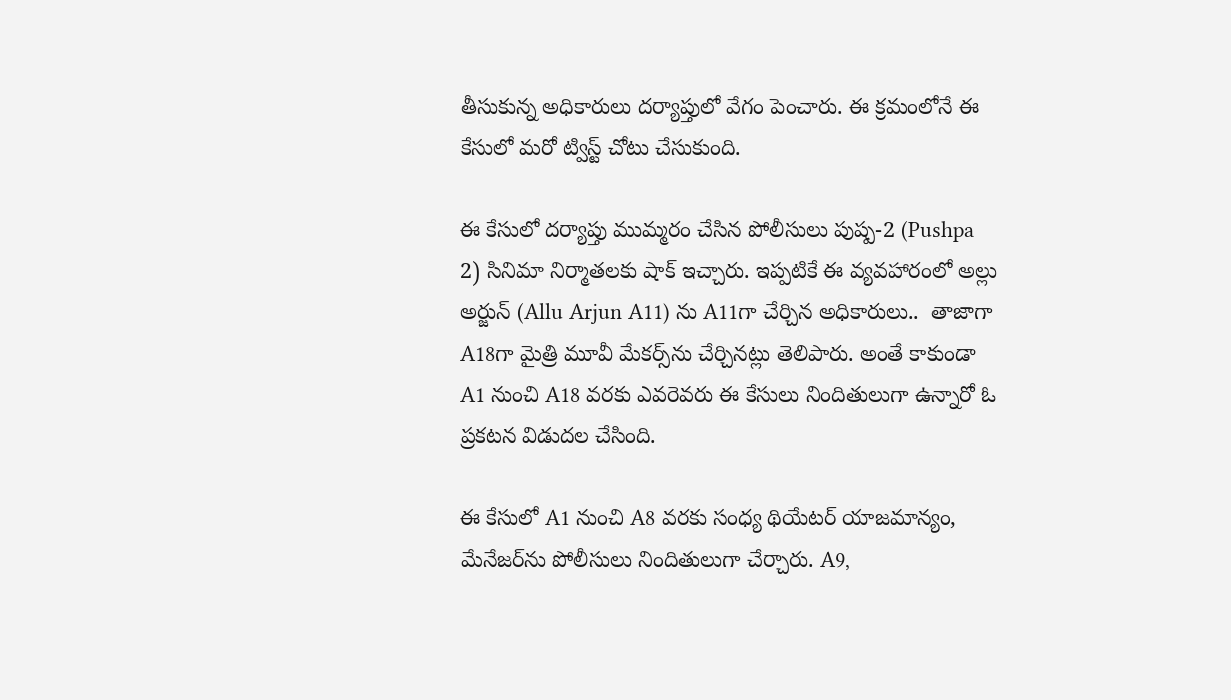తీసుకున్న అధికారులు దర్యాప్తులో వేగం పెంచారు. ఈ క్రమంలోనే ఈ కేసులో మరో ట్విస్ట్ చోటు చేసుకుంది.

ఈ కేసులో దర్యాప్తు ముమ్మరం చేసిన పోలీసులు పుష్ప-2 (Pushpa 2) సినిమా నిర్మాతలకు షాక్ ఇచ్చారు. ఇప్పటికే ఈ వ్యవహారంలో అల్లు అర్జున్ (Allu Arjun A11) ను A11గా చేర్చిన అధికారులు..  తాజాగా A18గా మైత్రి మూవీ మేకర్స్‌ను చేర్చినట్లు తెలిపారు. అంతే కాకుండా A1 నుంచి A18 వరకు ఎవరెవరు ఈ కేసులు నిందితులుగా ఉన్నారో ఓ ప్రకటన విడుదల చేసింది.

ఈ కేసులో A1 నుంచి A8 వరకు సంధ్య థియేటర్‌ యాజమాన్యం, మేనేజర్‌ను పోలీసులు నిందితులుగా చేర్చారు. A9,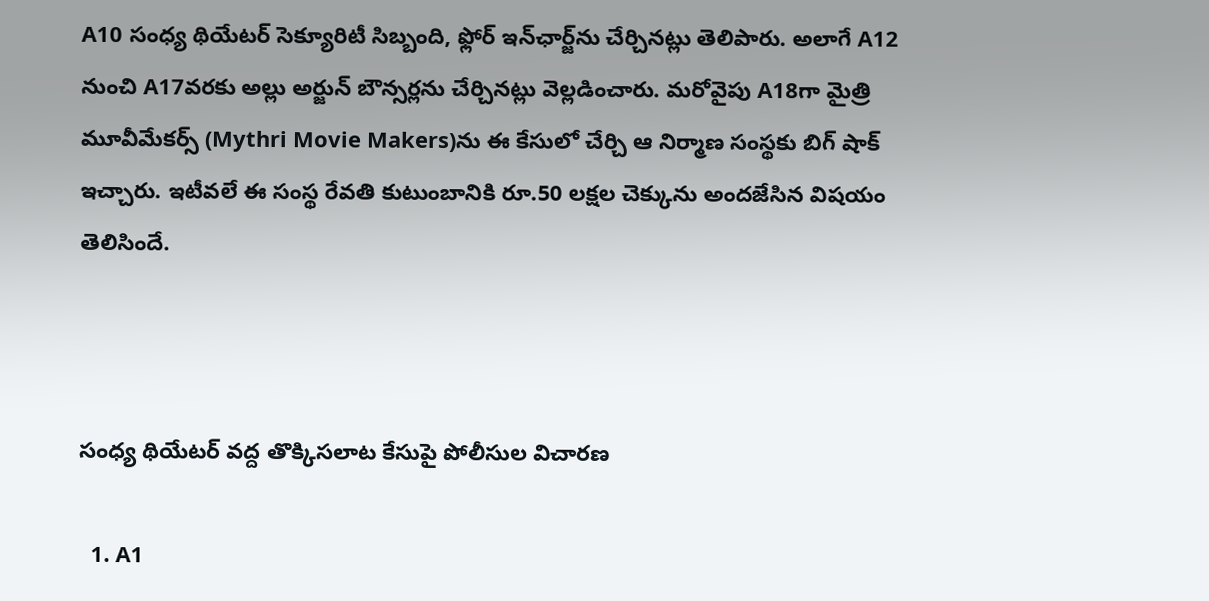A10 సంధ్య థియేటర్‌ సెక్యూరిటీ సిబ్బంది, ఫ్లోర్ ఇన్‌ఛార్జ్‌ను చేర్చినట్లు తెలిపారు. అలాగే A12 నుంచి A17వరకు అల్లు అర్జున్‌ బౌన్సర్లను చేర్చినట్లు వెల్లడించారు. మరోవైపు A18గా మైత్రి మూవీమేకర్స్‌ (Mythri Movie Makers)ను ఈ కేసులో చేర్చి ఆ నిర్మాణ సంస్థకు బిగ్ షాక్ ఇచ్చారు. ఇటీవలే ఈ సంస్థ రేవతి కుటుంబానికి రూ.50 లక్షల చెక్కును అందజేసిన విషయం తెలిసిందే.



సంధ్య థియేటర్‌ వద్ద తొక్కిసలాట కేసుపై పోలీసుల విచారణ

  1. A1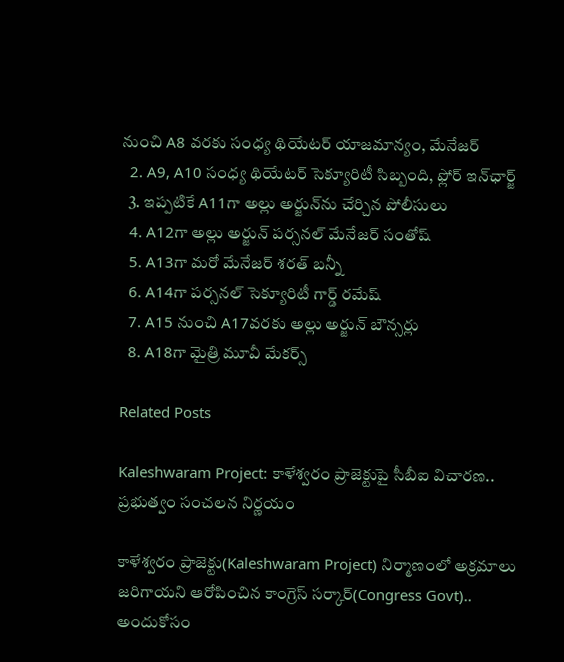నుంచి A8 వరకు సంధ్య థియేటర్‌ యాజమాన్యం, మేనేజర్
  2. A9, A10 సంధ్య థియేటర్‌ సెక్యూరిటీ సిబ్బంది, ఫ్లోర్ ఇన్‌ఛార్జ్‌
  3. ఇప్పటికే A11గా అల్లు అర్జున్‌ను చేర్చిన పోలీసులు
  4. A12గా అల్లు అర్జున్ పర్సనల్ మేనేజర్ సంతోష్
  5. A13గా మరో మేనేజర్ శరత్ బన్నీ
  6. A14గా ప‌ర్సనల్ సెక్యూరిటీ గార్డ్ రమేష్
  7. A15 నుంచి A17వరకు అల్లు అర్జున్‌ బౌన్సర్లు
  8. A18గా మైత్రి మూవీ మేకర్స్‌

Related Posts

Kaleshwaram Project: కాళేశ్వరం ప్రాజెక్టుపై సీబీఐ విచారణ.. ప్రభుత్వం సంచలన నిర్ణయం

కాళేశ్వరం ప్రాజెక్టు(Kaleshwaram Project) నిర్మాణంలో అక్రమాలు జరిగాయని ఆరోపించిన కాంగ్రెస్ సర్కార్(Congress Govt).. అందుకోసం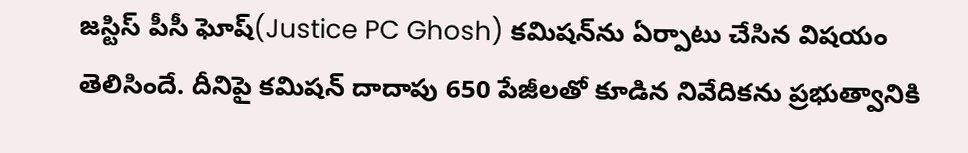జస్టిస్ పీసీ ఘోష్(Justice PC Ghosh) కమిషన్‌ను ఏర్పాటు చేసిన విషయం తెలిసిందే. దీనిపై కమిషన్ దాదాపు 650 పేజీలతో కూడిన నివేదికను ప్రభుత్వానికి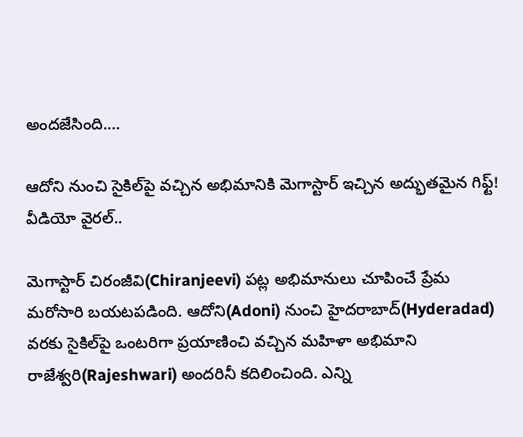అందజేసింది.…

ఆదోని నుంచి సైకిల్‌పై వచ్చిన అభిమానికి మెగాస్టార్ ఇచ్చిన అద్భుతమైన గిఫ్ట్! వీడియో వైరల్..

మెగాస్టార్ చిరంజీవి(Chiranjeevi) పట్ల అభిమానులు చూపించే ప్రేమ మరోసారి బయటపడింది. ఆదోని(Adoni) నుంచి హైదరాబాద్(Hyderadad) వరకు సైకిల్‌పై ఒంటరిగా ప్రయాణించి వచ్చిన మహిళా అభిమాని రాజేశ్వరి(Rajeshwari) అందరినీ కదిలించింది. ఎన్ని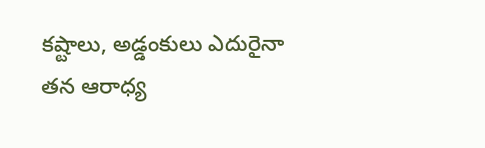కష్టాలు, అడ్డంకులు ఎదురైనా తన ఆరాధ్య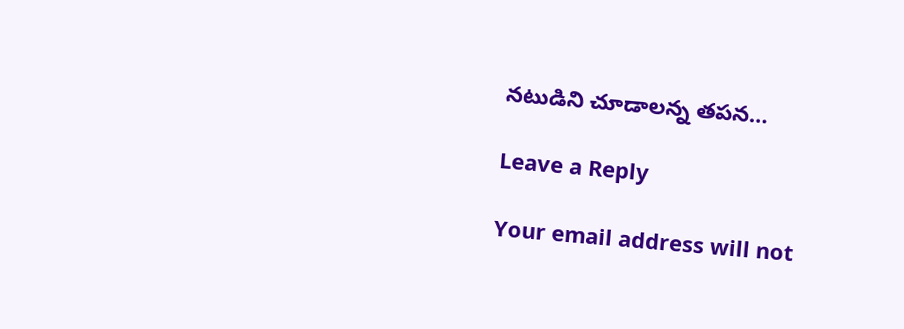నటుడిని చూడాలన్న తపన…

Leave a Reply

Your email address will not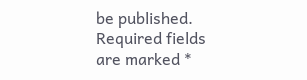be published. Required fields are marked *